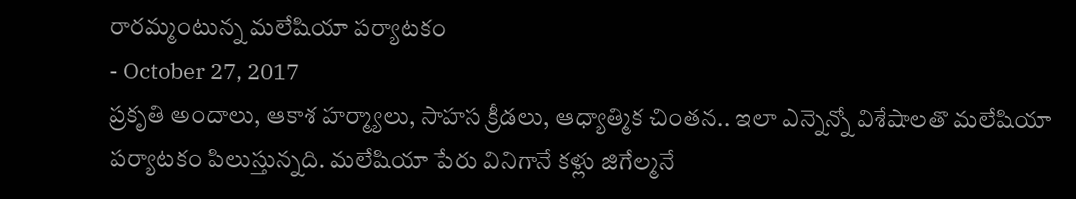రారమ్మంటున్న మలేషియా పర్యాటకం
- October 27, 2017
ప్రకృతి అందాలు, ఆకాశ హర్మ్యాలు, సాహస క్రీడలు, ఆధ్యాత్మిక చింతన.. ఇలా ఎన్నెన్నో విశేషాలతొ మలేషియా పర్యాటకం పిలుస్తున్నది. మలేషియా పేరు వినిగానే కళ్లు జిగేల్మనే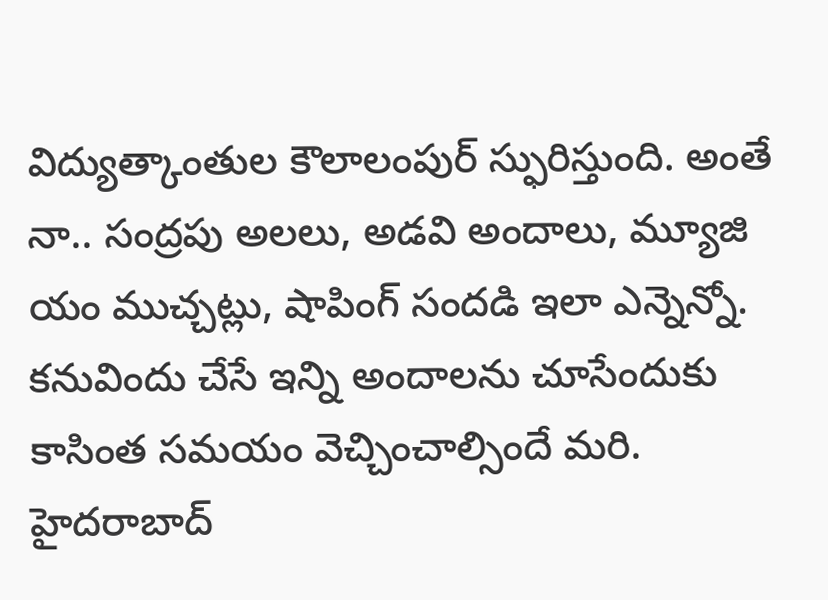విద్యుత్కాంతుల కౌలాలంపుర్ స్ఫురిస్తుంది. అంతే నా.. సంద్రపు అలలు, అడవి అందాలు, మ్యూజి యం ముచ్చట్లు, షాపింగ్ సందడి ఇలా ఎన్నెన్నో. కనువిందు చేసే ఇన్ని అందాలను చూసేందుకు కాసింత సమయం వెచ్చించాల్సిందే మరి. హైదరాబాద్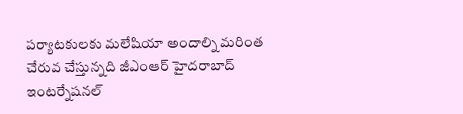పర్యాటకులకు మలేషియా అందాల్ని మరింత చేరువ చేస్తున్నది జీఎంఆర్ హైదరాబాద్ ఇంటర్నేషనల్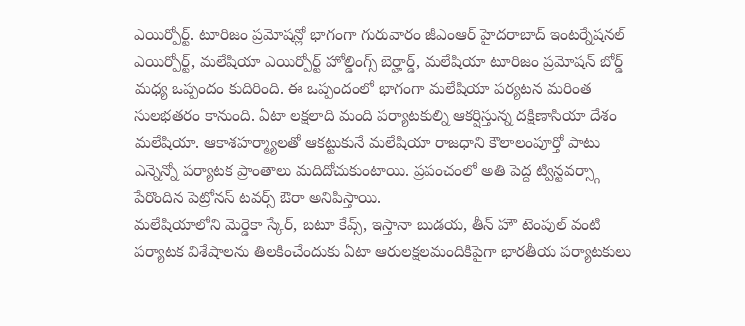ఎయిర్పోర్ట్. టూరిజం ప్రమోషన్లో భాగంగా గురువారం జీఎంఆర్ హైదరాబాద్ ఇంటర్నేషనల్ ఎయిర్పోర్ట్, మలేషియా ఎయిర్పోర్ట్ హోల్డింగ్స్ బెర్హార్డ్, మలేషియా టూరిజం ప్రమోషన్ బోర్డ్ మధ్య ఒప్పందం కుదిరింది. ఈ ఒప్పందంలో భాగంగా మలేషియా పర్యటన మరింత సులభతరం కానుంది. ఏటా లక్షలాది మంది పర్యాటకుల్ని ఆకర్షిస్తున్న దక్షిణాసియా దేశం మలేషియా. ఆకాశహర్మ్యాలతో ఆకట్టుకునే మలేషియా రాజధాని కౌలాలంపూర్తో పాటు ఎన్నెన్నో పర్యాటక ప్రాంతాలు మదిదోచుకుంటాయి. ప్రపంచంలో అతి పెద్ద ట్విన్టవర్స్గా పేరొందిన పెట్రోనస్ టవర్స్ ఔరా అనిపిస్తాయి.
మలేషియాలోని మెర్డెకా స్కేర్, బటూ కేవ్స్, ఇస్తానా బుడయ, తీన్ హౌ టెంపుల్ వంటి పర్యాటక విశేషాలను తిలకించేందుకు ఏటా ఆరులక్షలమందికిపైగా భారతీయ పర్యాటకులు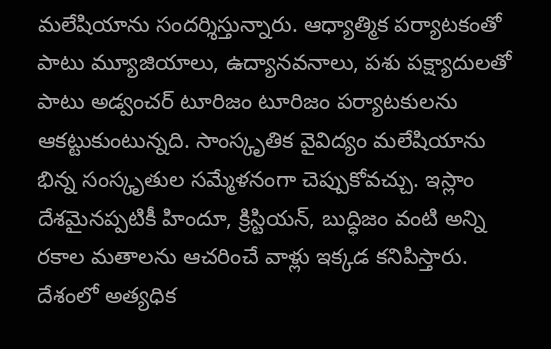మలేషియాను సందర్శిస్తున్నారు. ఆధ్యాత్మిక పర్యాటకంతో పాటు మ్యూజియాలు, ఉద్యానవనాలు, పశు పక్ష్యాదులతో పాటు అడ్వంచర్ టూరిజం టూరిజం పర్యాటకులను ఆకట్టుకుంటున్నది. సాంస్కృతిక వైవిద్యం మలేషియాను భిన్న సంస్కృతుల సమ్మేళనంగా చెప్పుకోవచ్చు. ఇస్లాం దేశమైనప్పటికీ హిందూ, క్రిస్టియన్, బుద్ధిజం వంటి అన్ని రకాల మతాలను ఆచరించే వాళ్లు ఇక్కడ కనిపిస్తారు.
దేశంలో అత్యధిక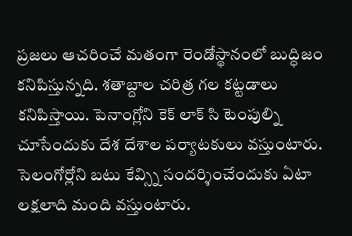ప్రజలు ఆచరించే మతంగా రెండోస్థానంలో బుద్ధిజం కనిపిస్తున్నది. శతాబ్దాల చరిత్ర గల కట్టడాలు కనిపిస్తాయి. పెనాంగ్లోని కెక్ లాక్ సి టెంపుల్ని చూసేందుకు దేశ దేశాల పర్యాటకులు వస్తుంటారు. సెలంగోర్లోని బటు కేవ్స్ని సందర్శించేందుకు ఏటా లక్షలాది మంది వస్తుంటారు.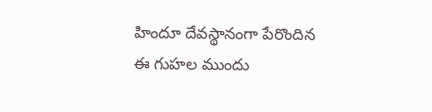హిందూ దేవస్థానంగా పేరొందిన ఈ గుహల ముందు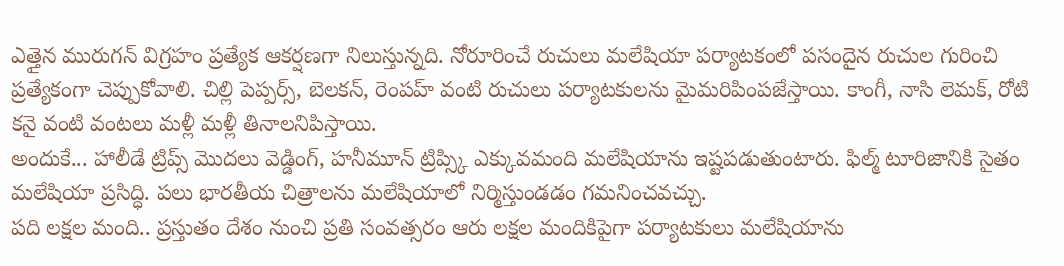ఎత్తైన మురుగన్ విగ్రహం ప్రత్యేక ఆకర్షణగా నిలుస్తున్నది. నోరూరించే రుచులు మలేషియా పర్యాటకంలో పసందైన రుచుల గురించి ప్రత్యేకంగా చెప్పుకోవాలి. చిల్లి పెప్పర్స్, బెలకన్, రెంపహ్ వంటి రుచులు పర్యాటకులను మైమరిపింపజేస్తాయి. కాంగీ, నాసి లెమక్, రోటి కనై వంటి వంటలు మళ్లీ మళ్లీ తినాలనిపిస్తాయి.
అందుకే... హాలీడే ట్రిప్స్ మొదలు వెడ్డింగ్, హనీమూన్ ట్రిప్స్కి ఎక్కువమంది మలేషియాను ఇష్టపడుతుంటారు. ఫిల్మ్ టూరిజానికి సైతం మలేషియా ప్రసిద్ధి. పలు భారతీయ చిత్రాలను మలేషియాలో నిర్మిస్తుండడం గమనించవచ్చు.
పది లక్షల మంది.. ప్రస్తుతం దేశం నుంచి ప్రతి సంవత్సరం ఆరు లక్షల మందికిపైగా పర్యాటకులు మలేషియాను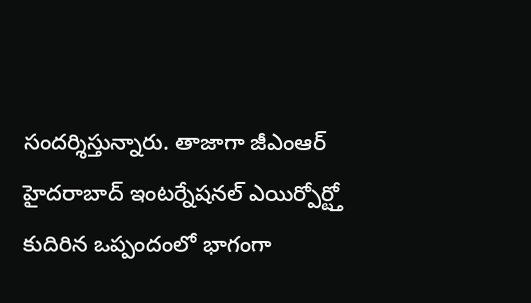సందర్శిస్తున్నారు. తాజాగా జీఎంఆర్ హైదరాబాద్ ఇంటర్నేషనల్ ఎయిర్పోర్ట్తో కుదిరిన ఒప్పందంలో భాగంగా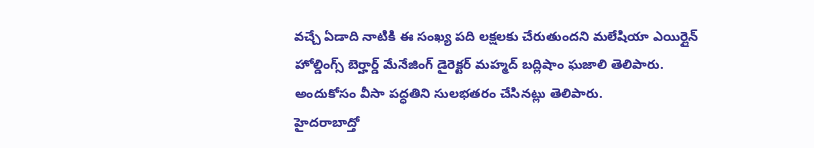వచ్చే ఏడాది నాటికి ఈ సంఖ్య పది లక్షలకు చేరుతుందని మలేషియా ఎయిర్లైన్ హోల్డింగ్స్ బెర్హార్డ్ మేనేజింగ్ డైరెక్టర్ మహ్మద్ బద్లిషాం ఘజాలి తెలిపారు. అందుకోసం వీసా పద్ధతిని సులభతరం చేసినట్లు తెలిపారు.
హైదరాబాద్తో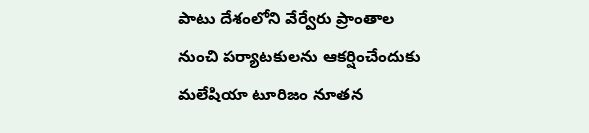పాటు దేశంలోని వేర్వేరు ప్రాంతాల నుంచి పర్యాటకులను ఆకర్షించేందుకు మలేషియా టూరిజం నూతన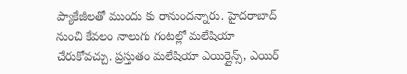ప్యాకేజీలతో ముందు కు రానుందన్నారు. హైదరాబాద్ నుంచి కేవలం నాలుగు గంటల్లో మలేషియా చేరుకోవచ్చు. ప్రస్తుతం మలేషియా ఎయిర్లైన్స్, ఎయిర్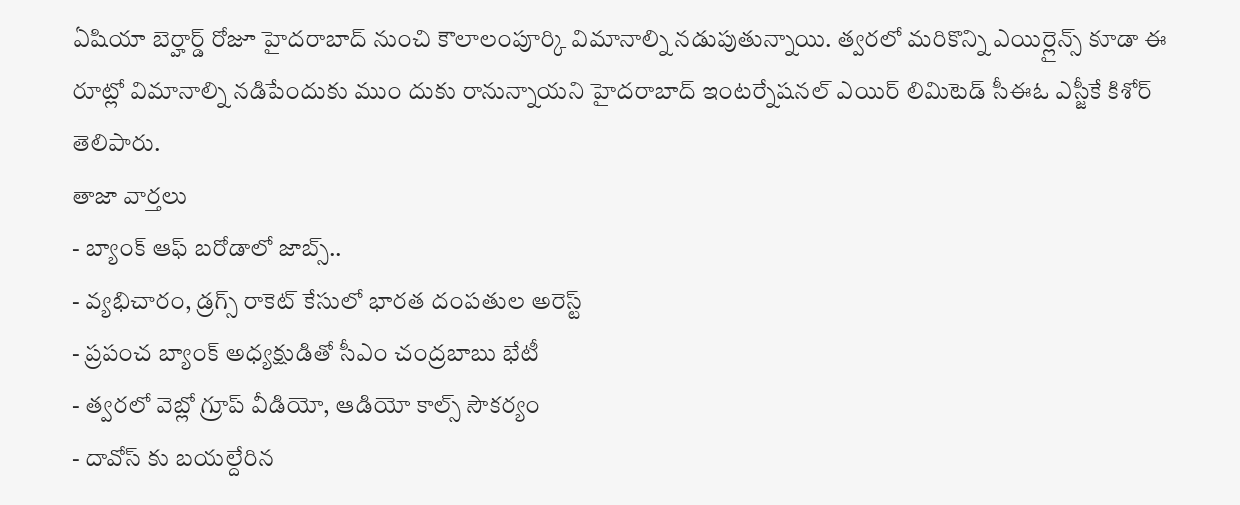ఏషియా బెర్హార్డ్ రోజూ హైదరాబాద్ నుంచి కౌలాలంపూర్కి విమానాల్ని నడుపుతున్నాయి. త్వరలో మరికొన్ని ఎయిర్లైన్స్ కూడా ఈ రూట్లో విమానాల్ని నడిపేందుకు ముం దుకు రానున్నాయని హైదరాబాద్ ఇంటర్నేషనల్ ఎయిర్ లిమిటెడ్ సీఈఓ ఎస్జీకే కిశోర్ తెలిపారు.
తాజా వార్తలు
- బ్యాంక్ ఆఫ్ బరోడాలో జాబ్స్..
- వ్యభిచారం, డ్రగ్స్ రాకెట్ కేసులో భారత దంపతుల అరెస్ట్
- ప్రపంచ బ్యాంక్ అధ్యక్షుడితో సీఎం చంద్రబాబు భేటీ
- త్వరలో వెబ్లో గ్రూప్ వీడియో, ఆడియో కాల్స్ సౌకర్యం
- దావోస్ కు బయల్దేరిన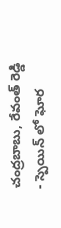చంద్రబాబు, రేవంత్ రెడ్డి
- స్పెయిన్ లో ఘోర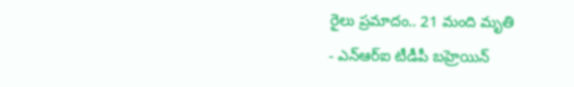రైలు ప్రమాదం.. 21 మంది మృతి
- ఎన్ఆర్ఐ టీడీపీ బహ్రెయిన్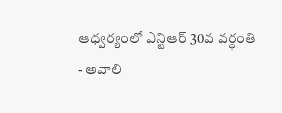ఆధ్వర్యంలో ఎన్టిఆర్ 30వ వర్ధంతి
- అవాలి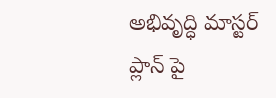అభివృద్ధి మాస్టర్ ప్లాన్ పై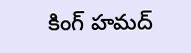కింగ్ హమద్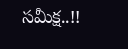సమీక్ష..!!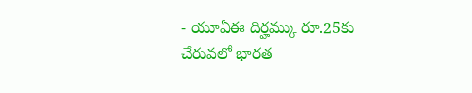- యూఏఈ దిర్హమ్కు రూ.25కు చేరువలో భారత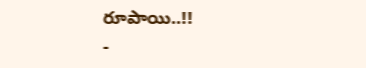రూపాయి..!!
-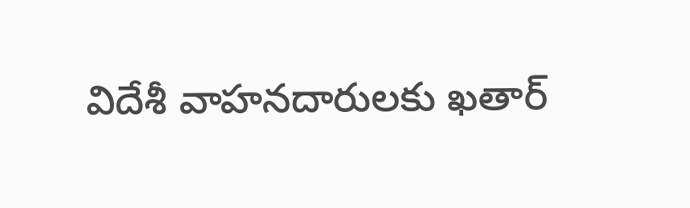విదేశీ వాహనదారులకు ఖతార్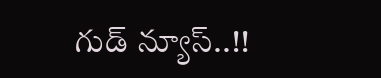గుడ్ న్యూస్..!!